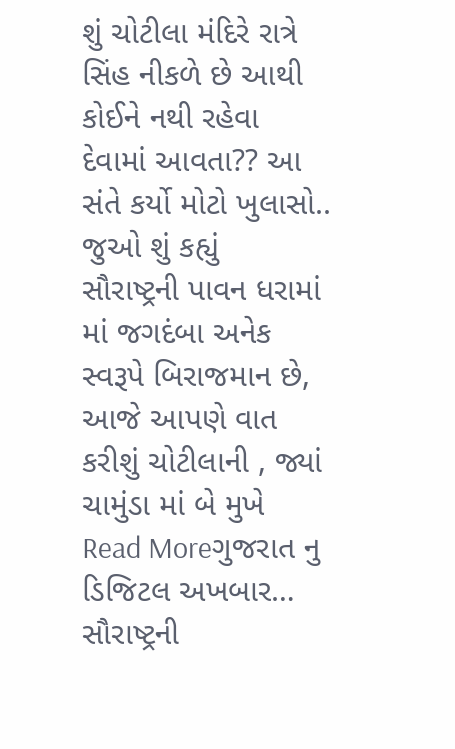શું ચોટીલા મંદિરે રાત્રે સિંહ નીકળે છે આથી કોઈને નથી રહેવા દેવામાં આવતા?? આ સંતે કર્યો મોટો ખુલાસો.. જુઓ શું કહ્યું
સૌરાષ્ટ્રની પાવન ધરામાં માં જગદંબા અનેક સ્વરૂપે બિરાજમાન છે, આજે આપણે વાત કરીશું ચોટીલાની , જ્યાં ચામુંડા માં બે મુખે
Read Moreગુજરાત નુ ડિજિટલ અખબાર…
સૌરાષ્ટ્રની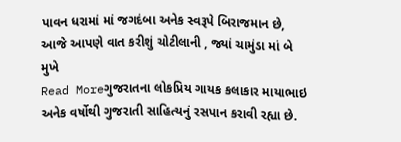પાવન ધરામાં માં જગદંબા અનેક સ્વરૂપે બિરાજમાન છે, આજે આપણે વાત કરીશું ચોટીલાની , જ્યાં ચામુંડા માં બે મુખે
Read Moreગુજરાતના લોકપ્રિય ગાયક કલાકાર માયાભાઇ અનેક વર્ષોથી ગુજરાતી સાહિત્યનું રસપાન કરાવી રહ્યા છે.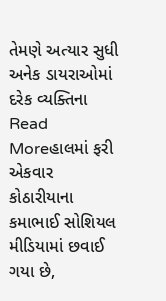તેમણે અત્યાર સુધી અનેક ડાયરાઓમાં દરેક વ્યક્તિના
Read Moreહાલમાં ફરી એકવાર કોઠારીયાના કમાભાઈ સોશિયલ મીડિયામાં છવાઈ ગયા છે,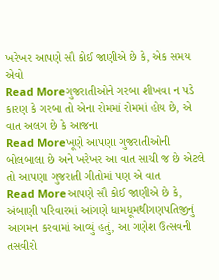ખરેખર આપણે સૌ કોઈ જાણીએ છે કે, એક સમય એવો
Read Moreગુજરાતીઓને ગરબા શીખવા ન પડે કારણ કે ગરબા તો એના રોમમાં રોમમાં હોય છે, એ વાત અલગ છે કે આજના
Read Moreખૂણે આપણા ગુજરાતીઓની બોલબાલા છે અને ખરેખર આ વાત સાચી જ છે એટલે તો આપણા ગુજરાતી ગીતોમાં પણ એ વાત
Read Moreઆપણે સૌ કોઈ જાણીએ છે કે, અંબાણી પરિવારમાં આંગણે ધામધૂમથીગણપતિજીનું આગમન કરવામાં આવ્યું હતું, આ ગણેશ ઉત્સવની તસવીરો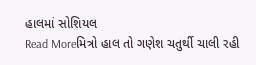હાલમાં સોશિયલ
Read Moreમિત્રો હાલ તો ગણેશ ચતુર્થી ચાલી રહી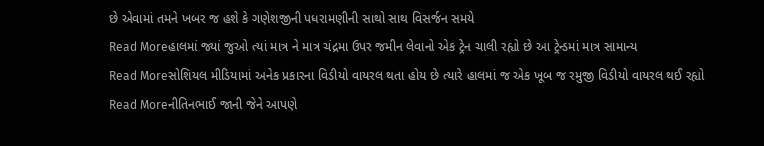છે એવામાં તમને ખબર જ હશે કે ગણેશજીની પધરામણીની સાથો સાથ વિસર્જન સમયે
Read Moreહાલમાં જ્યાં જુઓ ત્યાં માત્ર ને માત્ર ચંદ્રમા ઉપર જમીન લેવાનો એક ટ્રેન ચાલી રહ્યો છે આ ટ્રેન્ડમાં માત્ર સામાન્ય
Read Moreસોશિયલ મીડિયામાં અનેક પ્રકારના વિડીયો વાયરલ થતા હોય છે ત્યારે હાલમાં જ એક ખૂબ જ રમુજી વિડીયો વાયરલ થઈ રહ્યો
Read Moreનીતિનભાઈ જાની જેને આપણે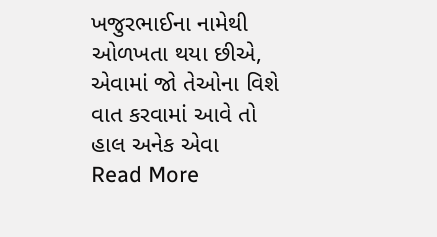ખજુરભાઈના નામેથી ઓળખતા થયા છીએ, એવામાં જો તેઓના વિશે વાત કરવામાં આવે તો હાલ અનેક એવા
Read More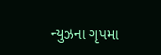ન્યુઝના ગૃપમા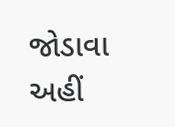જોડાવા અહીં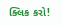ક્લિક કરો!